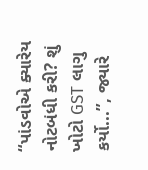“પાંડવોએ ક્યારેય નોટબંધી કરી? શું ખોટો GST લાગુ કર્યો...”, જ્યારે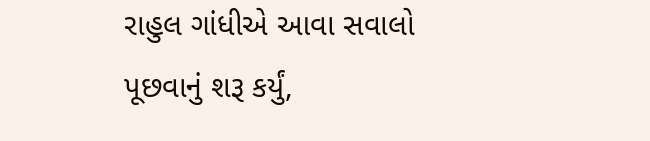રાહુલ ગાંધીએ આવા સવાલો પૂછવાનું શરૂ કર્યું,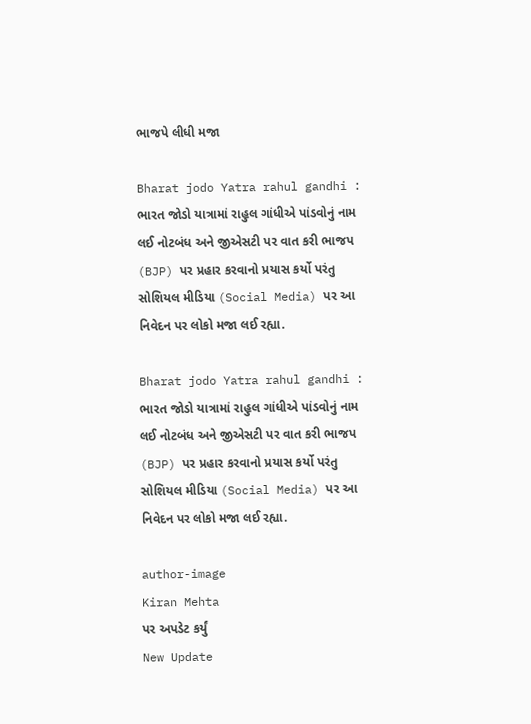ભાજપે લીધી મજા

Bharat jodo Yatra rahul gandhi : ભારત જોડો યાત્રામાં રાહુલ ગાંધીએ પાંડવોનું નામ લઈ નોટબંધ અને જીએસટી પર વાત કરી ભાજપ (BJP) પર પ્રહાર કરવાનો પ્રયાસ કર્યો પરંતુ સોશિયલ મીડિયા (Social Media) પર આ નિવેદન પર લોકો મજા લઈ રહ્યા.

Bharat jodo Yatra rahul gandhi : ભારત જોડો યાત્રામાં રાહુલ ગાંધીએ પાંડવોનું નામ લઈ નોટબંધ અને જીએસટી પર વાત કરી ભાજપ (BJP) પર પ્રહાર કરવાનો પ્રયાસ કર્યો પરંતુ સોશિયલ મીડિયા (Social Media) પર આ નિવેદન પર લોકો મજા લઈ રહ્યા.

author-image
Kiran Mehta
પર અપડેટ કર્યું
New Update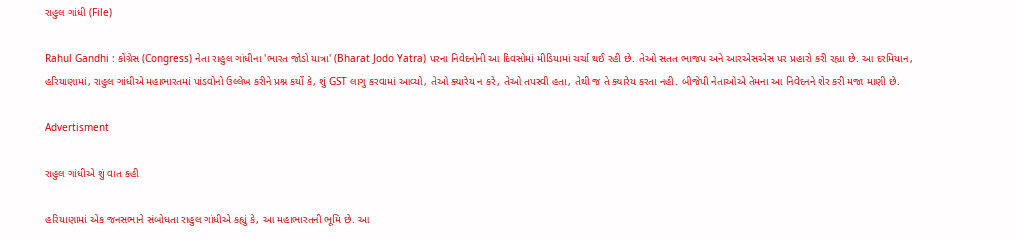રાહુલ ગાંધી (File)

Rahul Gandhi : કોંગ્રેસ (Congress) નેતા રાહુલ ગાંધીના 'ભારત જોડો યાત્રા' (Bharat Jodo Yatra) પરના નિવેદનોની આ દિવસોમાં મીડિયામાં ચર્ચા થઈ રહી છે. તેઓ સતત ભાજપ અને આરએસએસ પર પ્રહારો કરી રહ્યા છે. આ દરમિયાન, હરિયાણામાં, રાહુલ ગાંધીએ મહાભારતમાં પાંડવોનો ઉલ્લેખ કરીને પ્રશ્ન કર્યો કે, શું GST લાગુ કરવામાં આવ્યો, તેઓ ક્યારેય ન કરે, તેઓ તપસ્વી હતા, તેથી જ તે ક્યારેય કરતા નહી. બીજેપી નેતાઓએ તેમના આ નિવેદનને શેર કરી મજા માણી છે.

Advertisment

રાહુલ ગાંધીએ શું વાત કહી

હરિયાણામાં એક જનસભાને સંબોધતા રાહુલ ગાંધીએ કહ્યું કે, આ મહાભારતની ભૂમિ છે. આ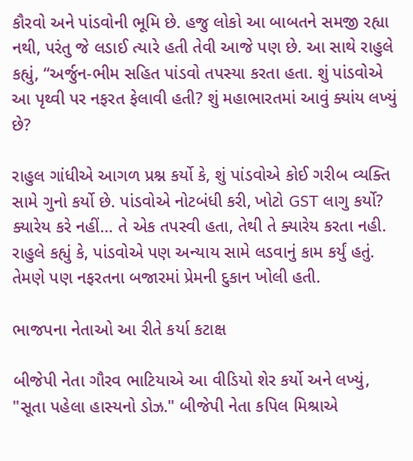કૌરવો અને પાંડવોની ભૂમિ છે. હજુ લોકો આ બાબતને સમજી રહ્યા નથી, પરંતુ જે લડાઈ ત્યારે હતી તેવી આજે પણ છે. આ સાથે રાહુલે કહ્યું, “અર્જુન-ભીમ સહિત પાંડવો તપસ્યા કરતા હતા. શું પાંડવોએ આ પૃથ્વી પર નફરત ફેલાવી હતી? શું મહાભારતમાં આવું ક્યાંય લખ્યું છે?

રાહુલ ગાંધીએ આગળ પ્રશ્ન કર્યો કે, શું પાંડવોએ કોઈ ગરીબ વ્યક્તિ સામે ગુનો કર્યો છે. પાંડવોએ નોટબંધી કરી, ખોટો GST લાગુ કર્યો? ક્યારેય કરે નહીં… તે એક તપસ્વી હતા, તેથી તે ક્યારેય કરતા નહી. રાહુલે કહ્યું કે, પાંડવોએ પણ અન્યાય સામે લડવાનું કામ કર્યું હતું. તેમણે પણ નફરતના બજારમાં પ્રેમની દુકાન ખોલી હતી.

ભાજપના નેતાઓ આ રીતે કર્યા કટાક્ષ

બીજેપી નેતા ગૌરવ ભાટિયાએ આ વીડિયો શેર કર્યો અને લખ્યું, "સૂતા પહેલા હાસ્યનો ડોઝ." બીજેપી નેતા કપિલ મિશ્રાએ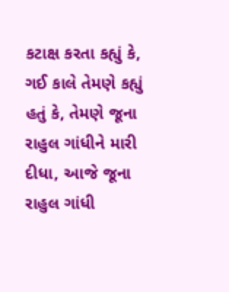કટાક્ષ કરતા કહ્યું કે, ગઈ કાલે તેમણે કહ્યું હતું કે, તેમણે જૂના રાહુલ ગાંધીને મારી દીધા, આજે જૂના રાહુલ ગાંધી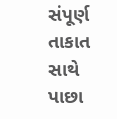સંપૂર્ણ તાકાત સાથે પાછા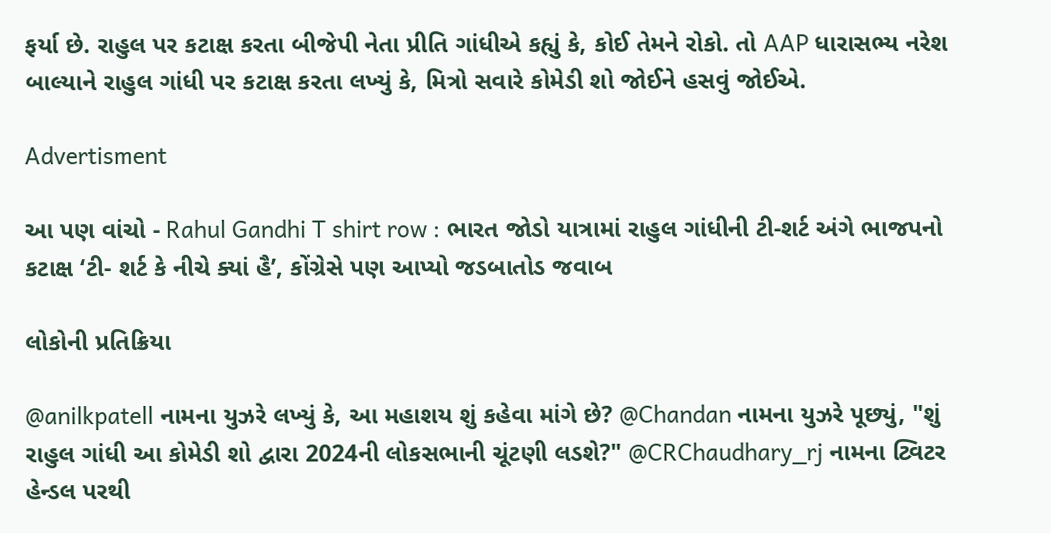ફર્યા છે. રાહુલ પર કટાક્ષ કરતા બીજેપી નેતા પ્રીતિ ગાંધીએ કહ્યું કે, કોઈ તેમને રોકો. તો AAP ધારાસભ્ય નરેશ બાલ્યાને રાહુલ ગાંધી પર કટાક્ષ કરતા લખ્યું કે, મિત્રો સવારે કોમેડી શો જોઈને હસવું જોઈએ.

Advertisment

આ પણ વાંચો - Rahul Gandhi T shirt row : ભારત જોડો યાત્રામાં રાહુલ ગાંધીની ટી-શર્ટ અંગે ભાજપનો કટાક્ષ ‘ટી- શર્ટ કે નીચે ક્યાં હૈ’, કોંગ્રેસે પણ આપ્યો જડબાતોડ જવાબ

લોકોની પ્રતિક્રિયા

@anilkpatell નામના યુઝરે લખ્યું કે, આ મહાશય શું કહેવા માંગે છે? @Chandan નામના યુઝરે પૂછ્યું, "શું રાહુલ ગાંધી આ કોમેડી શો દ્વારા 2024ની લોકસભાની ચૂંટણી લડશે?" @CRChaudhary_rj નામના ટ્વિટર હેન્ડલ પરથી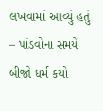લખવામાં આવ્યું હતું – પાંડવોના સમયે બીજો ધર્મ કયો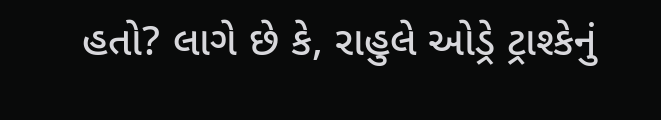હતો? લાગે છે કે, રાહુલે ઓડ્રે ટ્રાશ્કેનું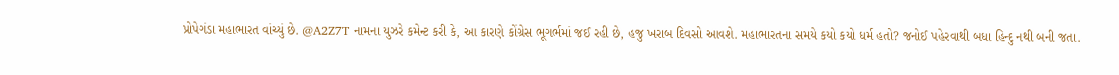પ્રોપેગંડા મહાભારત વાંચ્યું છે. @A2Z7T નામના યુઝરે કમેન્ટ કરી કે, આ કારણે કોંગ્રેસ ભૂગર્ભમાં જઈ રહી છે, હજુ ખરાબ દિવસો આવશે. મહાભારતના સમયે કયો કયો ધર્મ હતો? જનોઈ પહેરવાથી બધા હિન્દુ નથી બની જતા.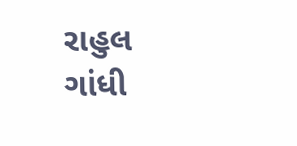રાહુલ ગાંધી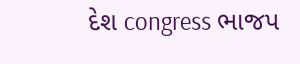દેશ congress ભાજપ